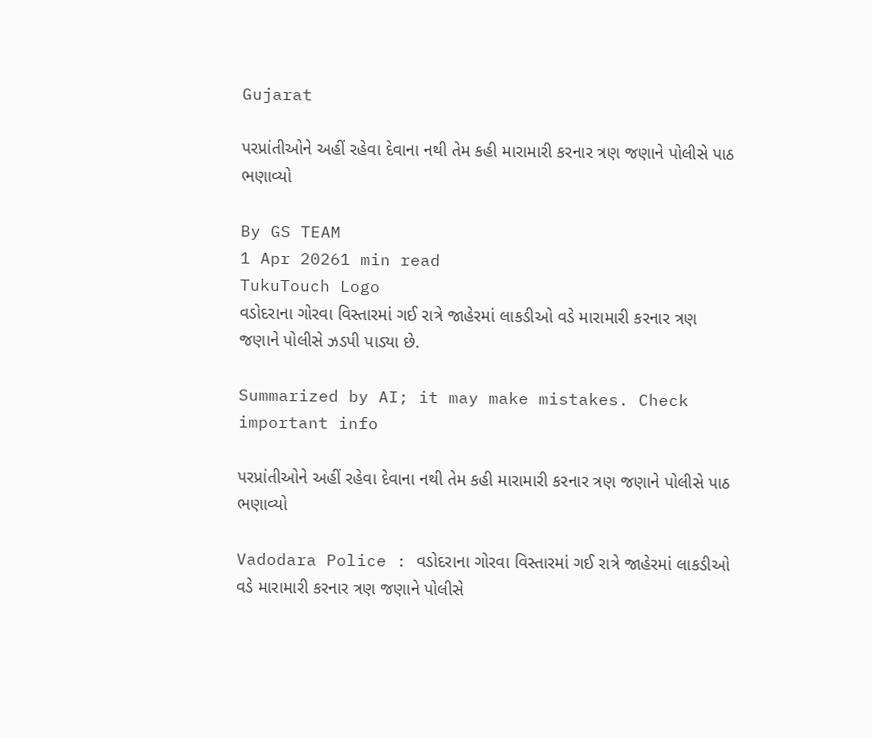Gujarat

પરપ્રાંતીઓને અહીં રહેવા દેવાના નથી તેમ કહી મારામારી કરનાર ત્રણ જણાને પોલીસે પાઠ ભણાવ્યો

By GS TEAM
1 Apr 20261 min read
TukuTouch Logo
વડોદરાના ગોરવા વિસ્તારમાં ગઈ રાત્રે જાહેરમાં લાકડીઓ વડે મારામારી કરનાર ત્રણ જણાને પોલીસે ઝડપી પાડ્યા છે.

Summarized by AI; it may make mistakes. Check important info

પરપ્રાંતીઓને અહીં રહેવા દેવાના નથી તેમ કહી મારામારી કરનાર ત્રણ જણાને પોલીસે પાઠ ભણાવ્યો

Vadodara Police : વડોદરાના ગોરવા વિસ્તારમાં ગઈ રાત્રે જાહેરમાં લાકડીઓ વડે મારામારી કરનાર ત્રણ જણાને પોલીસે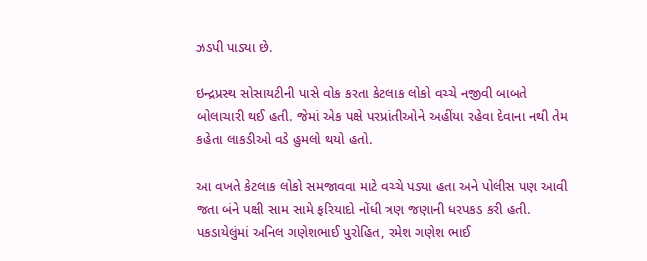ઝડપી પાડ્યા છે.

ઇન્દ્રપ્રસ્થ સોસાયટીની પાસે વોક કરતા કેટલાક લોકો વચ્ચે નજીવી બાબતે બોલાચારી થઈ હતી. જેમાં એક પક્ષે પરપ્રાંતીઓને અહીંયા રહેવા દેવાના નથી તેમ કહેતા લાકડીઓ વડે હુમલો થયો હતો.

આ વખતે કેટલાક લોકો સમજાવવા માટે વચ્ચે પડ્યા હતા અને પોલીસ પણ આવી જતા બંને પક્ષી સામ સામે ફરિયાદો નોંધી ત્રણ જણાની ધરપકડ કરી હતી. પકડાયેલુંમાં અનિલ ગણેશભાઈ પુરોહિત, રમેશ ગણેશ ભાઈ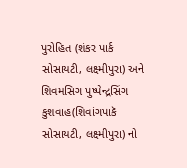પુરોહિત (શંકર પાર્ક સોસાયટી, લક્ષ્મીપુરા) અને શિવમસિગ પુષ્પેન્દ્રસિંગ કુશવાહ(શિવાંગપાકૅ સોસાયટી, લક્ષ્મીપુરા) નો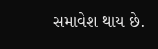સમાવેશ થાય છે.